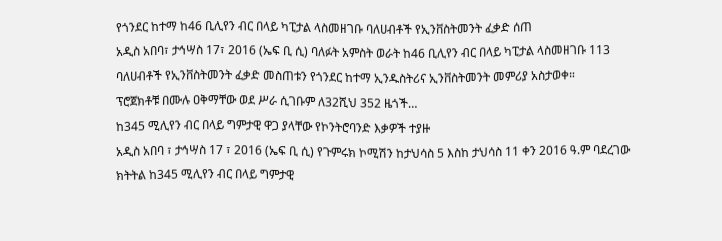የጎንደር ከተማ ከ46 ቢሊየን ብር በላይ ካፒታል ላስመዘገቡ ባለሀብቶች የኢንቨስትመንት ፈቃድ ሰጠ
አዲስ አበባ፣ ታኅሣስ 17፣ 2016 (ኤፍ ቢ ሲ) ባለፉት አምስት ወራት ከ46 ቢሊየን ብር በላይ ካፒታል ላስመዘገቡ 113 ባለሀብቶች የኢንቨስትመንት ፈቃድ መስጠቱን የጎንደር ከተማ ኢንዱስትሪና ኢንቨስትመንት መምሪያ አስታወቀ።
ፕሮጀክቶቹ በሙሉ ዐቅማቸው ወደ ሥራ ሲገቡም ለ32ሺህ 352 ዜጎች…
ከ345 ሚሊየን ብር በላይ ግምታዊ ዋጋ ያላቸው የኮንትሮባንድ እቃዎች ተያዙ
አዲስ አበባ ፣ ታኅሣስ 17 ፣ 2016 (ኤፍ ቢ ሲ) የጉምሩክ ኮሚሽን ከታህሳስ 5 እስከ ታህሳስ 11 ቀን 2016 ዓ.ም ባደረገው ክትትል ከ345 ሚሊየን ብር በላይ ግምታዊ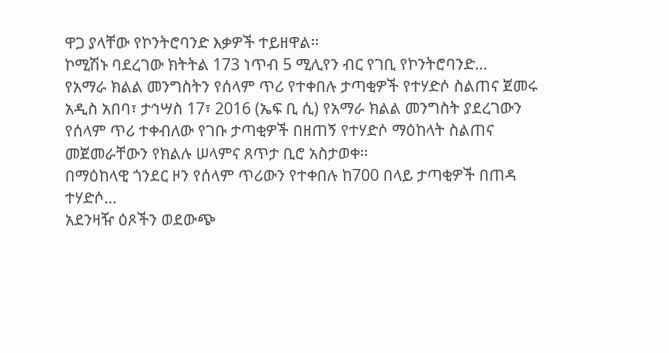ዋጋ ያላቸው የኮንትሮባንድ እቃዎች ተይዘዋል፡፡
ኮሚሽኑ ባደረገው ክትትል 173 ነጥብ 5 ሚሊየን ብር የገቢ የኮንትሮባንድ…
የአማራ ክልል መንግስትን የሰላም ጥሪ የተቀበሉ ታጣቂዎች የተሃድሶ ስልጠና ጀመሩ
አዲስ አበባ፣ ታኅሣስ 17፣ 2016 (ኤፍ ቢ ሲ) የአማራ ክልል መንግስት ያደረገውን የሰላም ጥሪ ተቀብለው የገቡ ታጣቂዎች በዘጠኝ የተሃድሶ ማዕከላት ስልጠና መጀመራቸውን የክልሉ ሠላምና ጸጥታ ቢሮ አስታወቀ።
በማዕከላዊ ጎንደር ዞን የሰላም ጥሪውን የተቀበሉ ከ700 በላይ ታጣቂዎች በጠዳ ተሃድሶ…
አደንዛዥ ዕጾችን ወደውጭ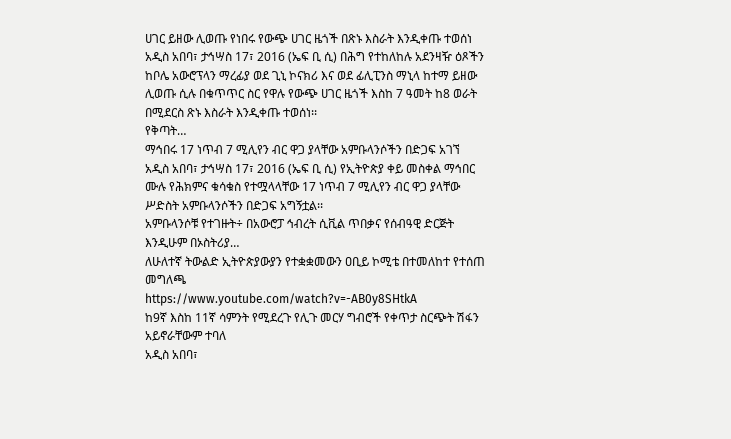ሀገር ይዘው ሊወጡ የነበሩ የውጭ ሀገር ዜጎች በጽኑ እስራት እንዲቀጡ ተወሰነ
አዲስ አበባ፣ ታኅሣስ 17፣ 2016 (ኤፍ ቢ ሲ) በሕግ የተከለከሉ አደንዛዥ ዕጾችን ከቦሌ አውሮፕላን ማረፊያ ወደ ጊኒ ኮናክሪ እና ወደ ፊሊፒንስ ማኒላ ከተማ ይዘው ሊወጡ ሲሉ በቁጥጥር ስር የዋሉ የውጭ ሀገር ዜጎች እስከ 7 ዓመት ከ8 ወራት በሚደርስ ጽኑ እስራት እንዲቀጡ ተወሰነ፡፡
የቅጣት…
ማኅበሩ 17 ነጥብ 7 ሚሊየን ብር ዋጋ ያላቸው አምቡላንሶችን በድጋፍ አገኘ
አዲስ አበባ፣ ታኅሣስ 17፣ 2016 (ኤፍ ቢ ሲ) የኢትዮጵያ ቀይ መስቀል ማኅበር ሙሉ የሕክምና ቁሳቁስ የተሟላላቸው 17 ነጥብ 7 ሚሊየን ብር ዋጋ ያላቸው ሥድስት አምቡላንሶችን በድጋፍ አግኝቷል፡፡
አምቡላንሶቹ የተገዙት÷ በአውሮፓ ኅብረት ሲቪል ጥበቃና የሰብዓዊ ድርጅት እንዲሁም በኦስትሪያ…
ለሁለተኛ ትውልድ ኢትዮጵያውያን የተቋቋመውን ዐቢይ ኮሚቴ በተመለከተ የተሰጠ መግለጫ
https://www.youtube.com/watch?v=-AB0y8SHtkA
ከ9ኛ እስከ 11ኛ ሳምንት የሚደረጉ የሊጉ መርሃ ግብሮች የቀጥታ ስርጭት ሽፋን አይኖራቸውም ተባለ
አዲስ አበባ፣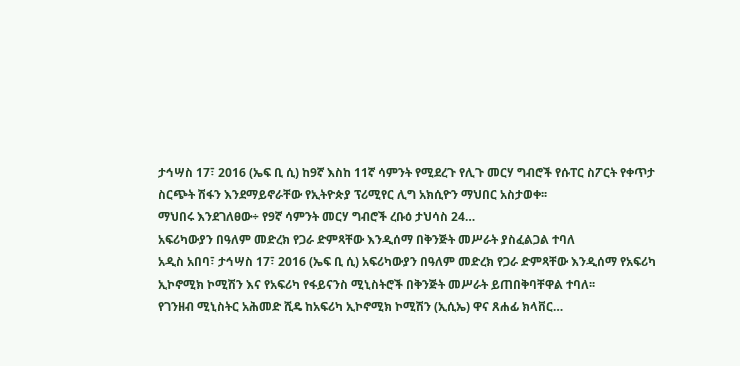ታኅሣስ 17፣ 2016 (ኤፍ ቢ ሲ) ከ9ኛ እስከ 11ኛ ሳምንት የሚደረጉ የሊጉ መርሃ ግብሮች የሱፐር ስፖርት የቀጥታ ስርጭት ሽፋን እንደማይኖራቸው የኢትዮጵያ ፕሪሚየር ሊግ አክሲዮን ማህበር አስታወቀ፡፡
ማህበሩ እንደገለፀው÷ የ9ኛ ሳምንት መርሃ ግብሮች ረቡዕ ታህሳስ 24…
አፍሪካውያን በዓለም መድረክ የጋራ ድምጻቸው እንዲሰማ በቅንጅት መሥራት ያስፈልጋል ተባለ
አዲስ አበባ፣ ታኅሣስ 17፣ 2016 (ኤፍ ቢ ሲ) አፍሪካውያን በዓለም መድረክ የጋራ ድምጻቸው እንዲሰማ የአፍሪካ ኢኮኖሚክ ኮሚሽን እና የአፍሪካ የፋይናንስ ሚኒስትሮች በቅንጅት መሥራት ይጠበቅባቸዋል ተባለ፡፡
የገንዘብ ሚኒስትር አሕመድ ሺዴ ከአፍሪካ ኢኮኖሚክ ኮሚሽን (ኢሲኤ) ዋና ጸሐፊ ክላቨር…